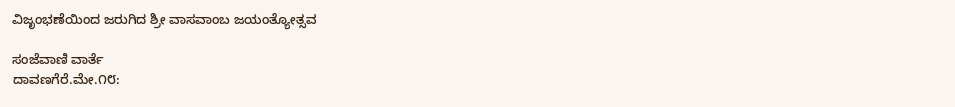ವಿಜೃಂಭಣೆಯಿಂದ ಜರುಗಿದ ಶ್ರೀ ವಾಸವಾಂಬ ಜಯಂತ್ಯೋತ್ಸವ

ಸಂಜೆವಾಣಿ ವಾರ್ತೆ
ದಾವಣಗೆರೆ.ಮೇ.೧೮: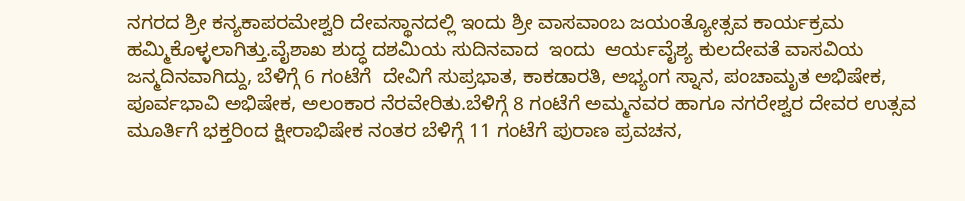ನಗರದ ಶ್ರೀ ಕನ್ಯಕಾಪರಮೇಶ್ವರಿ ದೇವಸ್ಥಾನದಲ್ಲಿ ಇಂದು ಶ್ರೀ ವಾಸವಾಂಬ ಜಯಂತ್ಯೋತ್ಸವ ಕಾರ್ಯಕ್ರಮ ಹಮ್ಮಿಕೊಳ್ಳಲಾಗಿತ್ತು.ವೈಶಾಖ ಶುದ್ಧ ದಶಮಿಯ ಸುದಿನವಾದ  ಇಂದು  ಆರ್ಯವೈಶ್ಯ ಕುಲದೇವತೆ ವಾಸವಿಯ ಜನ್ಮದಿನವಾಗಿದ್ದು, ಬೆಳಿಗ್ಗೆ 6 ಗಂಟೆಗೆ  ದೇವಿಗೆ ಸುಪ್ರಭಾತ, ಕಾಕಡಾರತಿ, ಅಭ್ಯಂಗ ಸ್ನಾನ, ಪಂಚಾಮೃತ ಅಭಿಷೇಕ, ಪೂರ್ವಭಾವಿ ಅಭಿಷೇಕ, ಅಲಂಕಾರ ನೆರವೇರಿತು.ಬೆಳಿಗ್ಗೆ 8 ಗಂಟೆಗೆ ಅಮ್ಮನವರ ಹಾಗೂ ನಗರೇಶ್ವರ ದೇವರ ಉತ್ಸವ ಮೂರ್ತಿಗೆ ಭಕ್ತರಿಂದ ಕ್ಷೀರಾಭಿಷೇಕ ನಂತರ ಬೆಳಿಗ್ಗೆ 11 ಗಂಟೆಗೆ ಪುರಾಣ ಪ್ರವಚನ,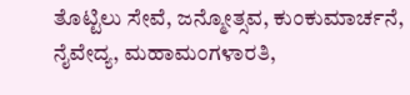ತೊಟ್ಟಿಲು ಸೇವೆ, ಜನ್ಮೋತ್ಸವ, ಕುಂಕುಮಾರ್ಚನೆ, ನೈವೇದ್ಯ, ಮಹಾಮಂಗಳಾರತಿ,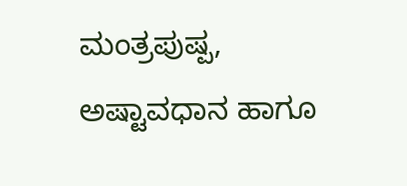ಮಂತ್ರಪುಷ್ಪ, ಅಷ್ಟಾವಧಾನ ಹಾಗೂ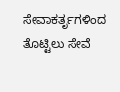ಸೇವಾಕರ್ತೃಗಳಿಂದ ತೊಟ್ಟಿಲು ಸೇವೆ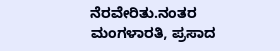ನೆರವೇರಿತು.ನಂತರ ಮಂಗಳಾರತಿ, ಪ್ರಸಾದ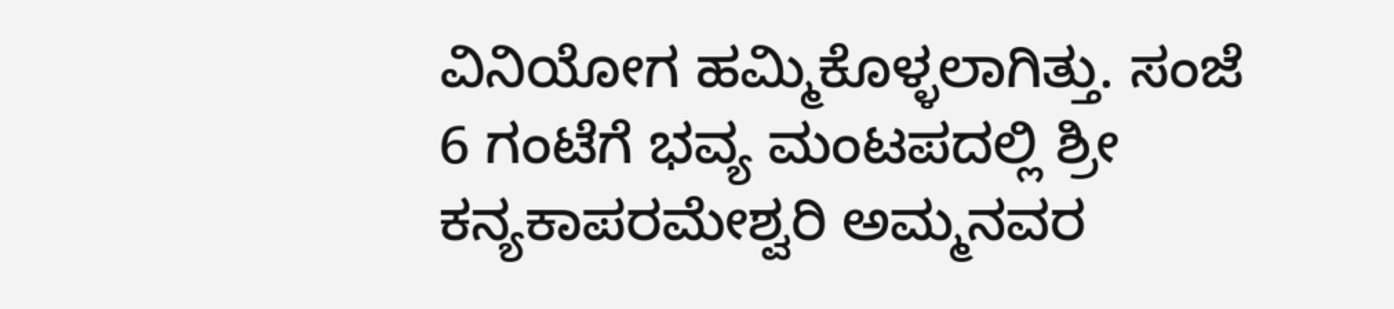ವಿನಿಯೋಗ ಹಮ್ಮಿಕೊಳ್ಳಲಾಗಿತ್ತು. ಸಂಜೆ 6 ಗಂಟೆಗೆ ಭವ್ಯ ಮಂಟಪದಲ್ಲಿ ಶ್ರೀ ಕನ್ಯಕಾಪರಮೇಶ್ವರಿ ಅಮ್ಮನವರ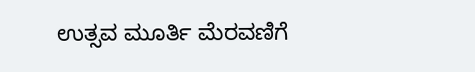ಉತ್ಸವ ಮೂರ್ತಿ ಮೆರವಣಿಗೆ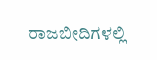ರಾಜಬೀದಿಗಳಲ್ಲಿ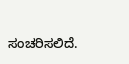ಸಂಚರಿಸಲಿದೆ.